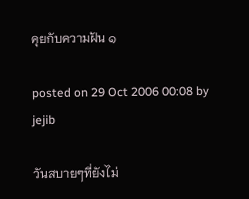คุยกับความฝัน ๑

posted on 29 Oct 2006 00:08 by jejib

วันสบายๆที่ยังไม่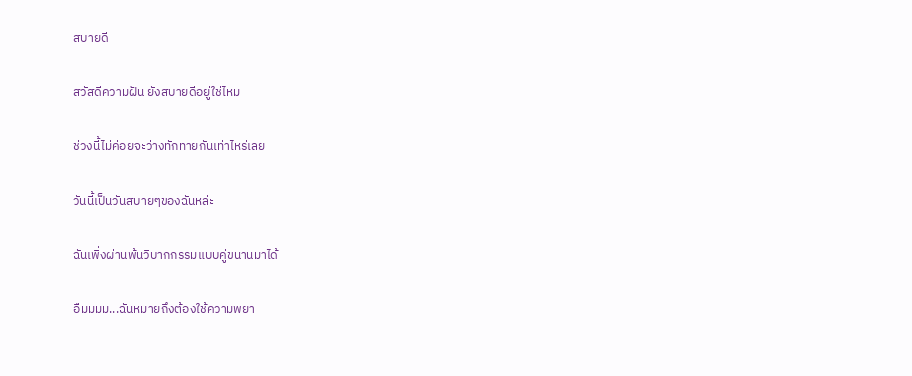สบายดี

สวัสดีความฝัน ยังสบายดีอยู่ใช่ไหม

ช่วงนี้ไม่ค่อยจะว่างทักทายกันเท่าไหร่เลย

วันนี้เป็นวันสบายๆของฉันหล่ะ

ฉันเพิ่งผ่านพ้นวิบากกรรมแบบคู่ขนานมาได้

อืมมมม...ฉันหมายถึงต้องใช้ความพยา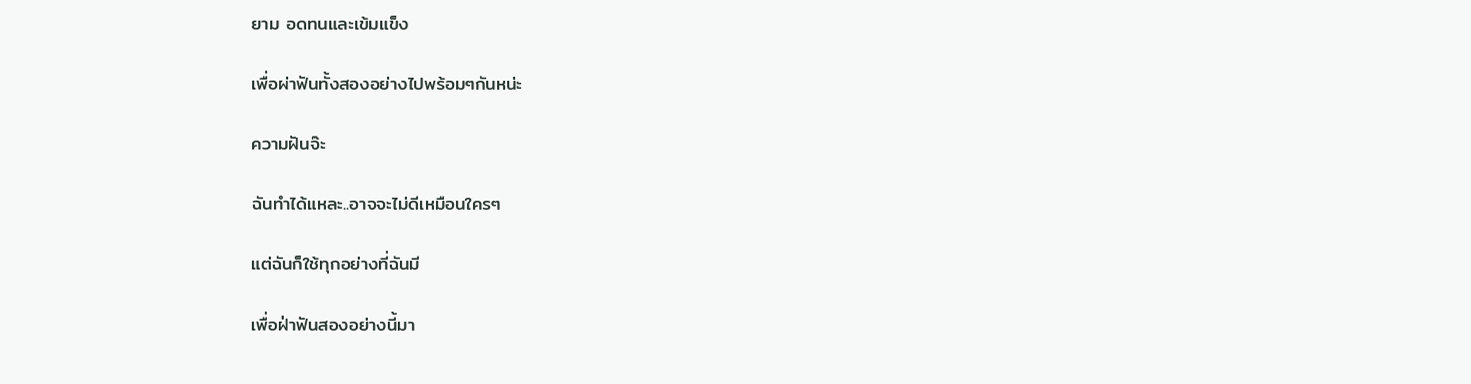ยาม อดทนและเข้มแข็ง

เพื่อผ่าฟันทั้งสองอย่างไปพร้อมๆกันหน่ะ

ความฝันจ๊ะ

ฉันทำได้แหละ..อาจจะไม่ดีเหมือนใครๆ

แต่ฉันก็ใช้ทุกอย่างที่ฉันมี

เพื่อฝ่าฟันสองอย่างนี้มา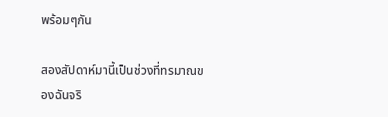พร้อมๆกัน

สองสัปดาห์มานี้เป็นช่วงที่ทรมาณของฉันจริ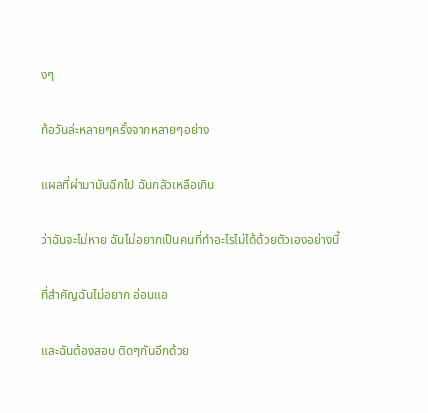งๆ

ท้อวันล่ะหลายๆครั้งจากหลายๆอย่าง

แผลที่ผ่ามามันฉีกไป ฉันกลัวเหลือเกิน

ว่าฉันจะไม่หาย ฉันไม่อยากเป็นคนที่ทำอะไรไม่ได้ด้วยตัวเองอย่างนี้

ที่สำคัญฉันไม่อยาก อ่อนแอ

และฉันต้องสอบ ติดๆกันอีกด้วย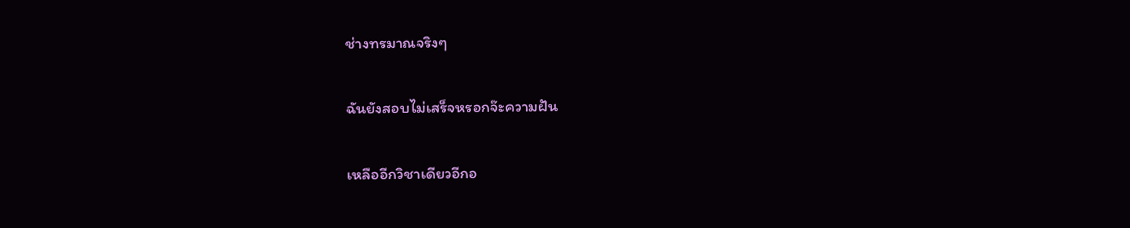ช่างทรมาณจริงๆ

ฉันยังสอบไม่เสร็จหรอกจ๊ะความฝัน

เหลืออีกวิชาเดียวอีกอ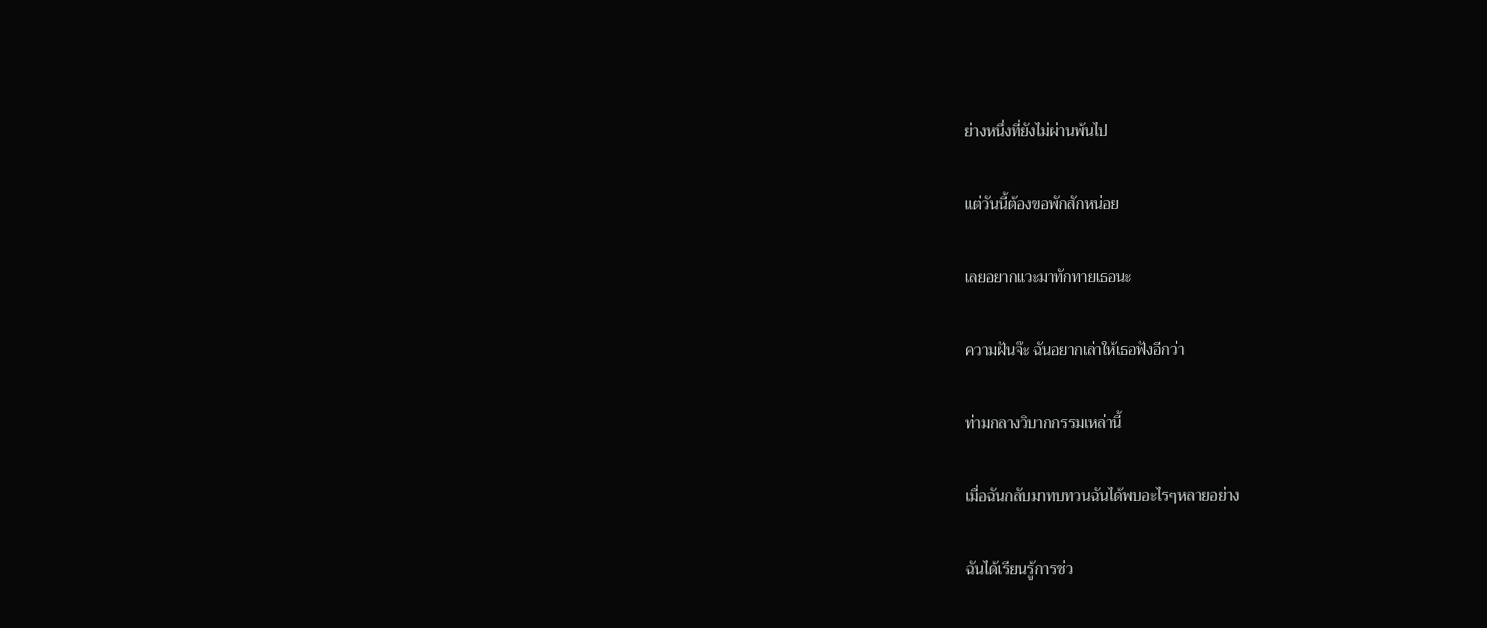ย่างหนึ่งที่ยังไม่ผ่านพ้นไป

แต่วันนี้ต้องขอพักสักหน่อย

เลยอยากแวะมาทักทายเธอนะ

ความฝันจ๊ะ ฉันอยากเล่าให้เธอฟังอีกว่า

ท่ามกลางวิบากกรรมเหล่านี้

เมื่อฉันกลับมาทบทวนฉันได้พบอะไรๆหลายอย่าง

ฉันได้เรียนรู้การช่ว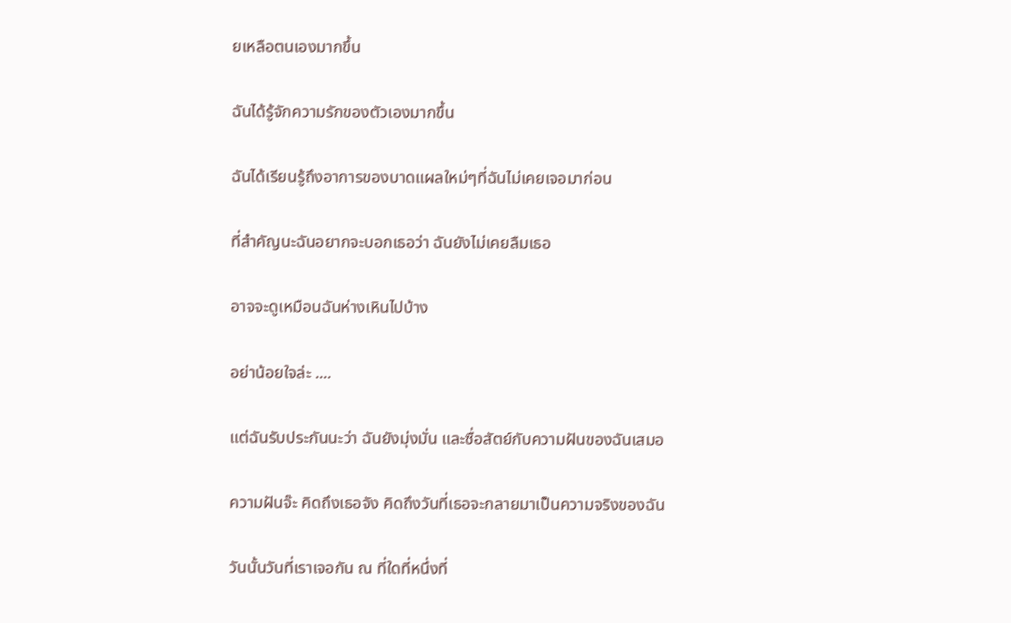ยเหลือตนเองมากขึ้น

ฉันได้รู้จักความรักของตัวเองมากขึ้น

ฉันได้เรียนรู้ถึงอาการของบาดแผลใหม่ๆที่ฉันไม่เคยเจอมาก่อน

ที่สำคัญนะฉันอยากจะบอกเธอว่า ฉันยังไม่เคยลืมเธอ

อาจจะดูเหมือนฉันห่างเหินไปบ้าง

อย่าน้อยใจล่ะ ....

แต่ฉันรับประกันนะว่า ฉันยังมุ่งมั่น และซื่อสัตย์กับความฝันของฉันเสมอ

ความฝันจ๊ะ คิดถึงเธอจัง คิดถึงวันที่เธอจะกลายมาเป็นความจริงของฉัน

วันนั้นวันที่เราเจอกัน ณ ที่ใดที่หนึ่งที่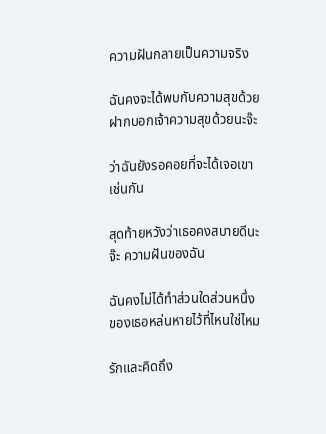ความฝันกลายเป็นความจริง

ฉันคงจะได้พบกับความสุขด้วย ฝากบอกเจ้าความสุขด้วยนะจ๊ะ

ว่าฉันยังรอคอยที่จะได้เจอเขาเช่นกัน

สุดท้ายหวังว่าเธอคงสบายดีนะจ๊ะ ความฝันของฉัน

ฉันคงไม่ได้ทำส่วนใดส่วนหนึ่งของเธอหล่นหายไว้ที่ไหนใช่ไหม

รักและคิดถึง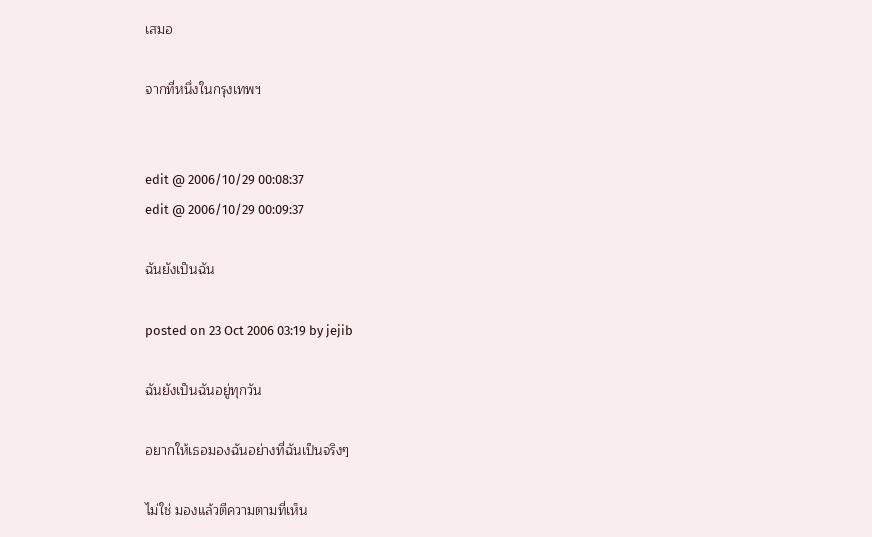เสมอ

จากที่หนึ่งในกรุงเทพฯ


edit @ 2006/10/29 00:08:37
edit @ 2006/10/29 00:09:37

ฉันยังเป็นฉัน

posted on 23 Oct 2006 03:19 by jejib

ฉันยังเป็นฉันอยู่ทุกวัน

อยากให้เธอมองฉันอย่างที่ฉันเป็นจริงๆ

ไม่ใช่ มองแล้วตีความตามที่เห็น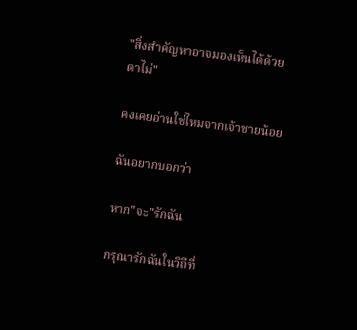"สิ่งสำคัญหาอาจมองเห็นได้ด้วยตาไม่"

คงเคยอ่านใช่ไหมจากเจ้าชายน้อย

ฉันอยากบอกว่า

หาก"จะ"รักฉัน

กรุณารักฉันในวิถีที่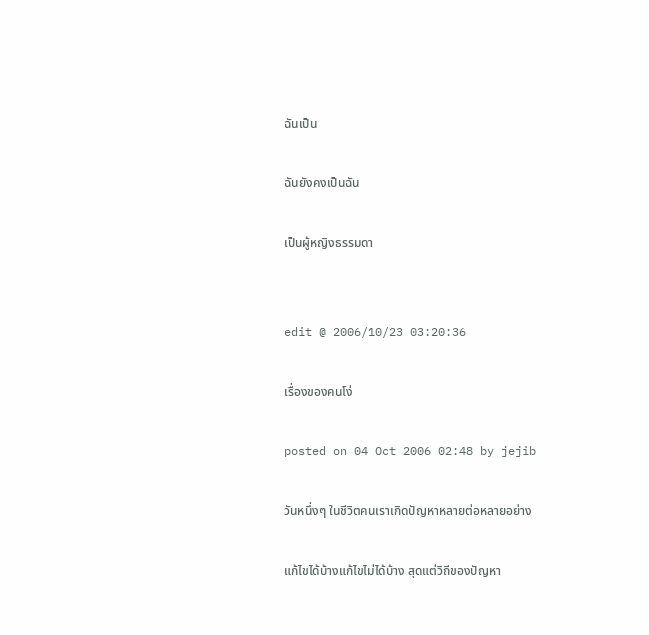ฉันเป็น

ฉันยังคงเป็นฉัน

เป็นผู้หญิงธรรมดา


edit @ 2006/10/23 03:20:36

เรื่องของคนโง่

posted on 04 Oct 2006 02:48 by jejib

วันหนึ่งๆ ในชีวิตคนเราเกิดปัญหาหลายต่อหลายอย่าง

แก้ไขได้บ้างแก้ไขไม่ได้บ้าง สุดแต่วิถีของปัญหา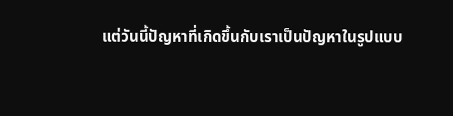แต่วันนี้ปัญหาที่เกิดขึ้นกับเราเป็นปัญหาในรูปแบบ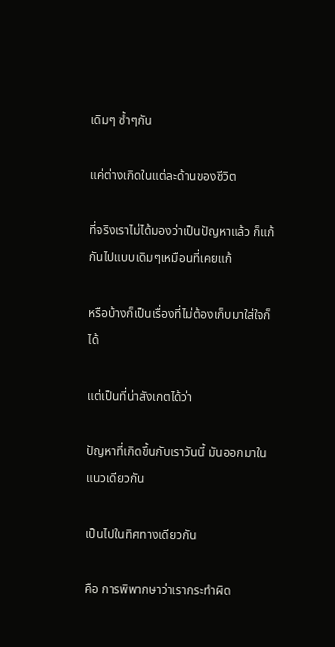เดิมๆ ซ้ำๆกัน

แค่ต่างเกิดในแต่ละด้านของชีวิต

ที่จริงเราไม่ได้มองว่าเป็นปัญหาแล้ว ก็แก้กันไปแบบเดิมๆเหมือนที่เคยแก้

หรือบ้างก็เป็นเรื่องที่ไม่ต้องเก็บมาใส่ใจก็ได้

แต่เป็นที่น่าสังเกตได้ว่า

ปัญหาที่เกิดขึ้นกับเราวันนี้ มันออกมาในแนวเดียวกัน

เป็นไปในทิศทางเดียวกัน

คือ การพิพากษาว่าเรากระทำผิด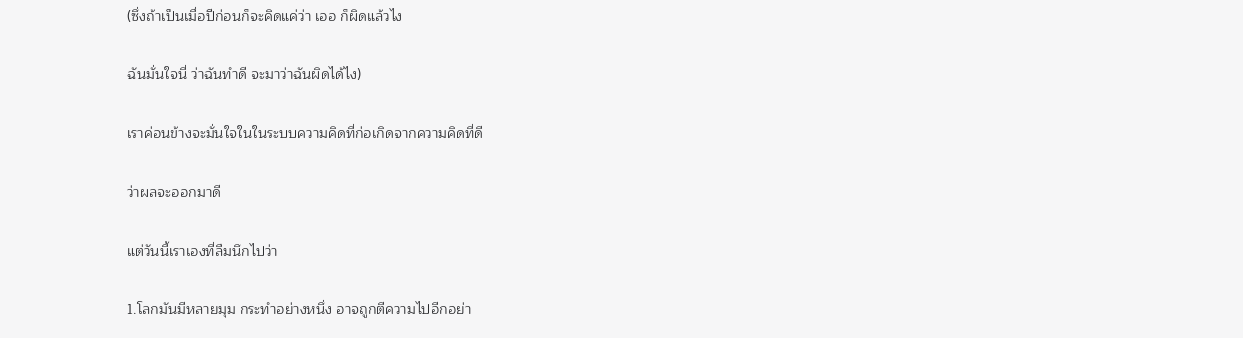(ซึ่งถ้าเป็นเมื่อปีก่อนก็จะคิดแค่ว่า เออ ก็ผิดแล้วไง

ฉันมั่นใจนี่ ว่าฉันทำดี จะมาว่าฉันผิดได้ไง)

เราค่อนข้างจะมั่นใจในในระบบความคิดที่ก่อเกิดจากความคิดที่ดี

ว่าผลจะออกมาดี

แต่วันนี้เราเองที่ลืมนึกไปว่า

1.โลกมันมีหลายมุม กระทำอย่างหนึ่ง อาจถูกตีความไปอีกอย่า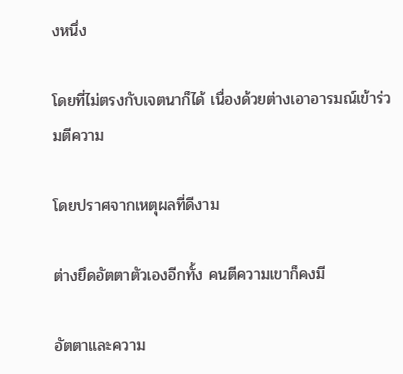งหนึ่ง

โดยที่ไม่ตรงกับเจตนาก็ได้ เนื่องด้วยต่างเอาอารมณ์เข้าร่วมตีความ

โดยปราศจากเหตุผลที่ดีงาม

ต่างยึดอัตตาตัวเองอีกทั้ง คนตีความเขาก็คงมี

อัตตาและความ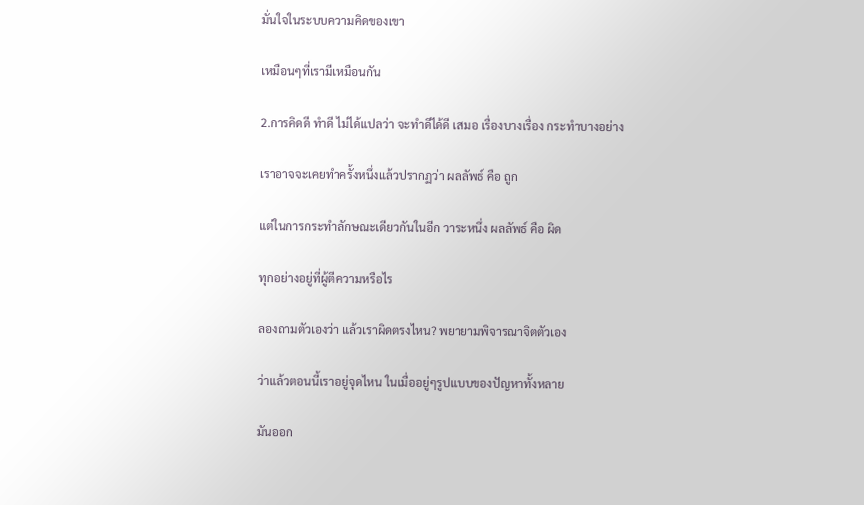มั่นใจในระบบความคิดของเขา

เหมือนๆที่เรามีเหมือนกัน

2.การคิดดี ทำดี ไม่ได้แปลว่า จะทำดีได้ดี เสมอ เรื่องบางเรื่อง กระทำบางอย่าง

เราอาจจะเคยทำครั้งหนึ่งแล้วปรากฏว่า ผลลัพธ์ คือ ถูก

แต่ในการกระทำลักษณะเดียวกันในอีก วาระหนึ่ง ผลลัพธ์ คือ ผิด

ทุกอย่างอยู่ที่ผู้ตีความหรือไร

ลองถามตัวเองว่า แล้วเราผิดตรงไหน? พยายามพิจารณาจิตตัวเอง

ว่าแล้วตอนนี้เราอยู่จุดไหน ในเมื่ออยู่ๆรูปแบบของปัญหาทั้งหลาย

มันออก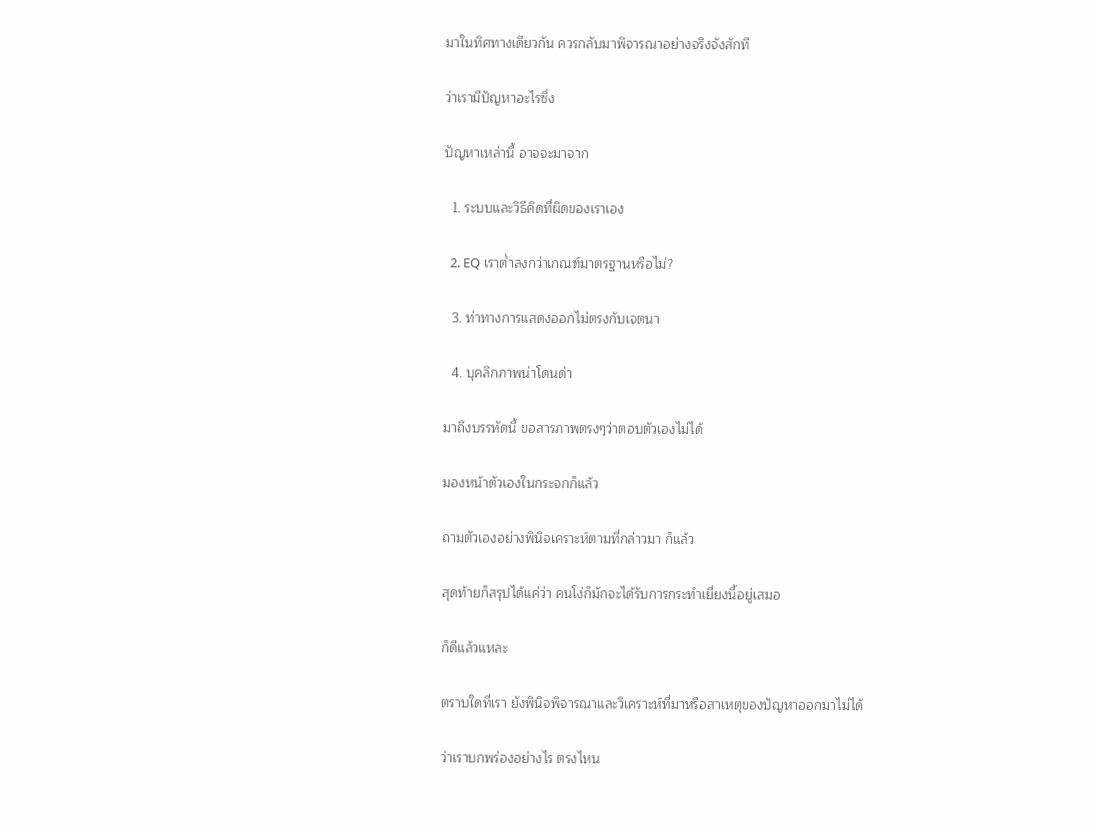มาในทิศทางเดียวกัน ควรกลับมาพิจารณาอย่างจริงจังสักที

ว่าเรามีปัญหาอะไรซึ่ง

ปัญหาเหล่านี้ อาจจะมาจาก

  1. ระบบและวิธีคิดที่ผิดของเราเอง

  2. EQ เราต่ำลงกว่าเกณฑ์มาตรฐานหรือไม่?

  3. ท่าทางการแสดงออกไม่ตรงกับเจตนา

  4. บุคลิกภาพน่าโดนด่า

มาถึงบรรทัดนี้ ขอสารภาพตรงๆว่าตอบตัวเองไม่ได้

มองหน้าตัวเองในกระจกก็แล้ว

ถามตัวเองอย่างพินิจเคราะห์ตามที่กล่าวมา ก็แล้ว

สุดท้ายก็สรุปได้แค่ว่า คนโง่ก็มักจะได้รับการกระทำเยี่ยงนี้อยู่เสมอ

ก็ดีแล้วแหละ

ตราบใดที่เรา ยังพินิจพิจารณาและวิเคราะห์ที่มาหรือสาเหตุของปัญหาออกมาไม่ได้

ว่าเราบกพร่องอย่างไร ตรงไหน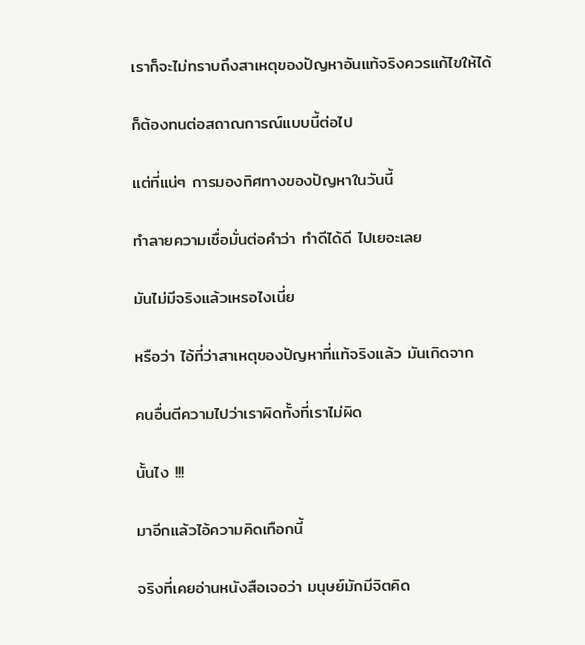เราก็จะไม่ทราบถึงสาเหตุของปัญหาอันแท้จริงควรแก้ไขให้ได้

ก็ต้องทนต่อสถาณการณ์แบบนี้ต่อไป

แต่ที่แน่ๆ การมองทิศทางของปัญหาในวันนี้

ทำลายความเชื่อมั่นต่อคำว่า ทำดีได้ดี ไปเยอะเลย

มันไม่มีจริงแล้วเหรอไงเนี่ย

หรือว่า ไอ้ที่ว่าสาเหตุของปัญหาที่แท้จริงแล้ว มันเกิดจาก

คนอื่นตีความไปว่าเราผิดทั้งที่เราไม่ผิด

นั้นไง !!!

มาอีกแล้วไอ้ความคิดเทือกนี้

จริงที่เคยอ่านหนังสือเจอว่า มนุษย์มักมีจิตคิด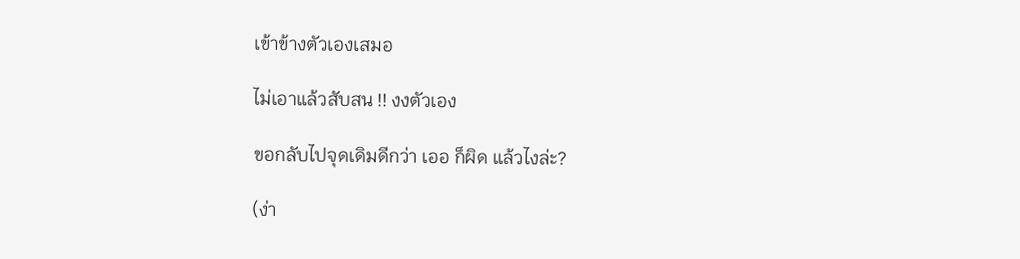เข้าข้างตัวเองเสมอ

ไม่เอาแล้วสับสน !! งงตัวเอง

ขอกลับไปจุดเดิมดีกว่า เออ ก็ผิด แล้วไงล่ะ?

(ง่า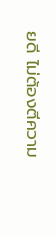ยดี ไม่ต้องตีความ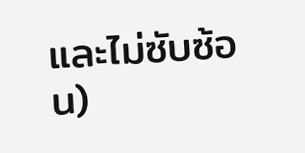และไม่ซับซ้อน)